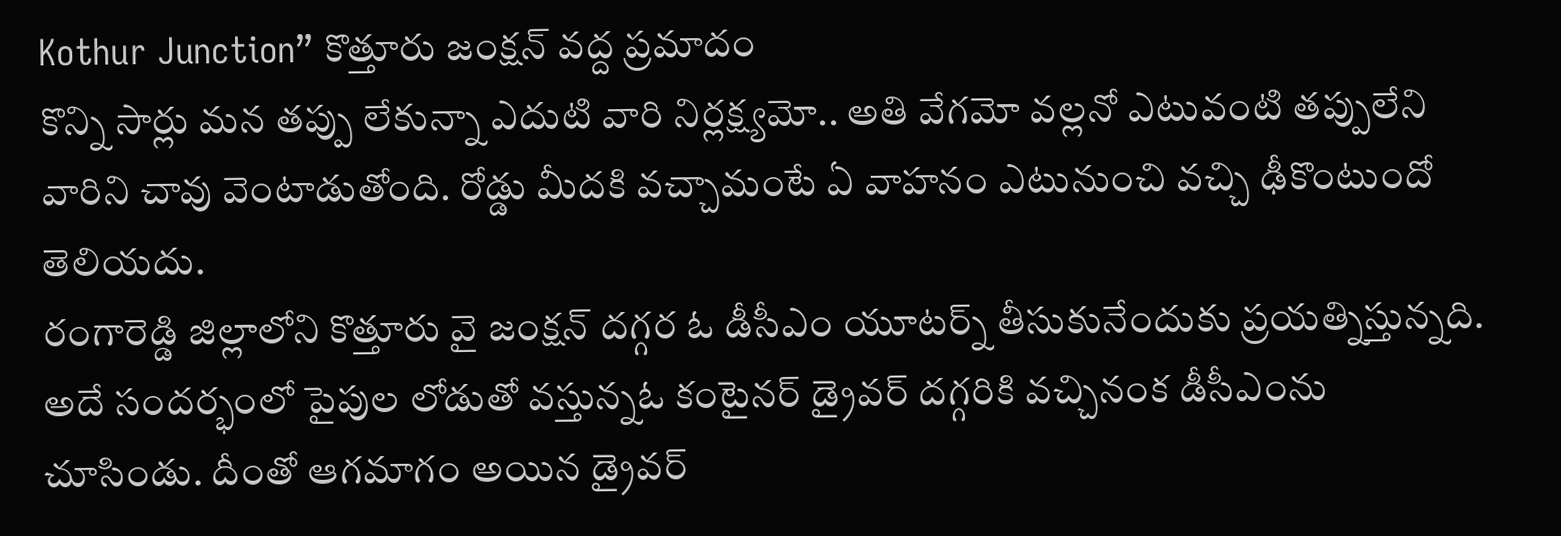Kothur Junction” కొత్తూరు జంక్షన్ వద్ద ప్రమాదం
కొన్ని సార్లు మన తప్పు లేకున్నా ఎదుటి వారి నిర్లక్ష్యమో.. అతి వేగమో వల్లనో ఎటువంటి తప్పులేని వారిని చావు వెంటాడుతోంది. రోడ్డు మీదకి వచ్చామంటే ఏ వాహనం ఎటునుంచి వచ్చి ఢీకొంటుందో తెలియదు.
రంగారెడ్డి జిల్లాలోని కొత్తూరు వై జంక్షన్ దగ్గర ఓ డీసీఎం యూటర్న్ తీసుకునేందుకు ప్రయత్నిస్తున్నది. అదే సందర్భంలో పైపుల లోడుతో వస్తున్నఓ కంటైనర్ డ్రైవర్ దగ్గరికి వచ్చినంక డీసీఎంను చూసిండు. దీంతో ఆగమాగం అయిన డ్రైవర్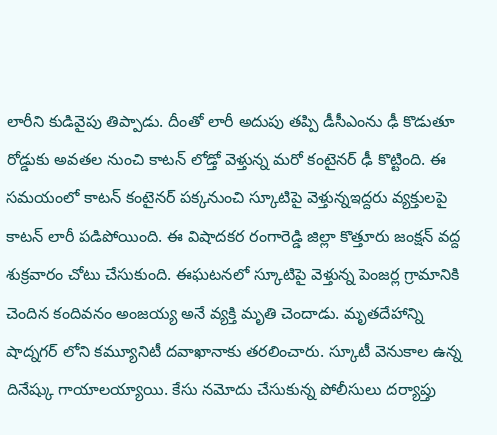లారీని కుడివైపు తిప్పాడు. దీంతో లారీ అదుపు తప్పి డీసీఎంను ఢీ కొడుతూ రోడ్డుకు అవతల నుంచి కాటన్ లోడ్తో వెళ్తున్న మరో కంటైనర్ ఢీ కొట్టింది. ఈ సమయంలో కాటన్ కంటైనర్ పక్కనుంచి స్కూటిపై వెళ్తున్నఇద్దరు వ్యక్తులపై కాటన్ లారీ పడిపోయింది. ఈ విషాదకర రంగారెడ్డి జిల్లా కొత్తూరు జంక్షన్ వద్ద శుక్రవారం చోటు చేసుకుంది. ఈఘటనలో స్కూటిపై వెళ్తున్న పెంజర్ల గ్రామానికి చెందిన కందివనం అంజయ్య అనే వ్యక్తి మృతి చెందాడు. మృతదేహాన్ని షాద్నగర్ లోని కమ్యూనిటీ దవాఖానాకు తరలించారు. స్కూటీ వెనుకాల ఉన్న దినేష్కు గాయాలయ్యాయి. కేసు నమోదు చేసుకున్న పోలీసులు దర్యాప్తు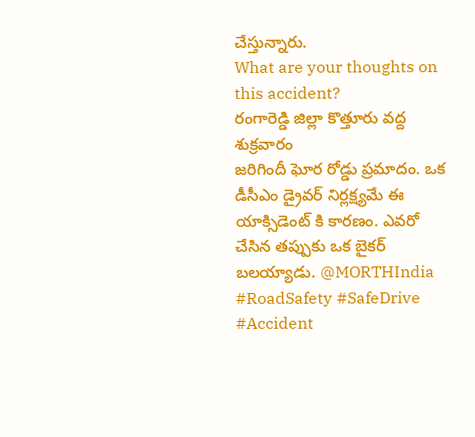చేస్తున్నారు.
What are your thoughts on this accident?
రంగారెడ్డి జిల్లా కొత్తూరు వద్ద శుక్రవారం
జరిగిందీ ఘోర రోడ్డు ప్రమాదం. ఒక డీసీఎం డ్రైవర్ నిర్లక్ష్యమే ఈ యాక్సిడెంట్ కి కారణం. ఎవరో చేసిన తప్పుకు ఒక బైకర్ బలయ్యాడు. @MORTHIndia #RoadSafety #SafeDrive #Accident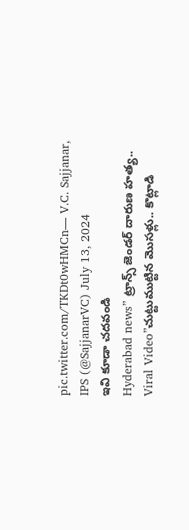pic.twitter.com/TKDt0wHMCn— V.C. Sajjanar, IPS (@SajjanarVC) July 13, 2024
ఇవి కూడా చదవండి
Hyderabad news” ట్రాన్స్ జెండర్ దారుణ హత్య..
Viral Video”చుట్టుముట్టిన మొసళ్లు.. కొట్లాడి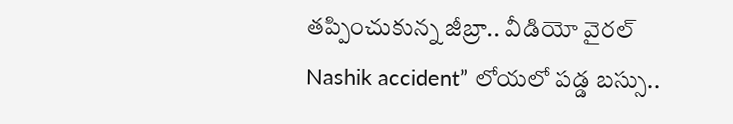తప్పించుకున్న జీబ్రా.. వీడియో వైరల్
Nashik accident” లోయలో పడ్డ బస్సు..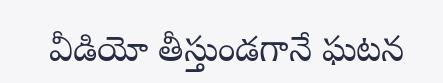వీడియో తీస్తుండగానే ఘటన